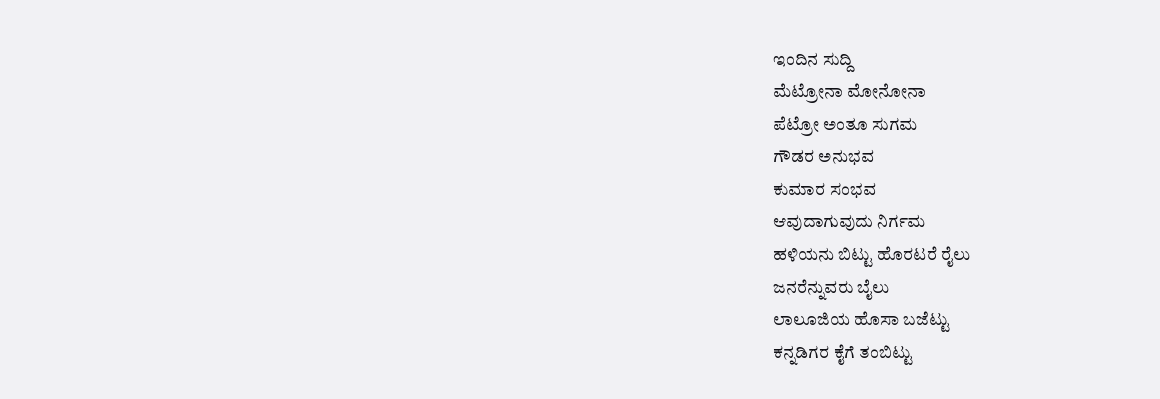ಇಂದಿನ ಸುದ್ದಿ
ಮೆಟ್ರೋನಾ ಮೋನೋನಾ
ಪೆಟ್ರೋ ಅಂತೂ ಸುಗಮ
ಗೌಡರ ಅನುಭವ
ಕುಮಾರ ಸಂಭವ
ಆವುದಾಗುವುದು ನಿರ್ಗಮ
ಹಳಿಯನು ಬಿಟ್ಟು ಹೊರಟರೆ ರೈಲು
ಜನರೆನ್ನುವರು ಬೈಲು
ಲಾಲೂಜಿಯ ಹೊಸಾ ಬಜೆಟ್ಟು
ಕನ್ನಡಿಗರ ಕೈಗೆ ತಂಬಿಟ್ಟು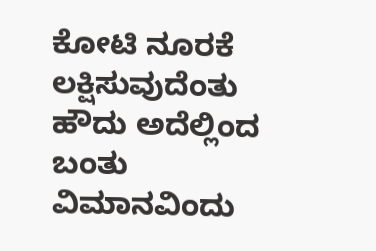ಕೋಟಿ ನೂರಕೆ ಲಕ್ಷಿಸುವುದೆಂತು
ಹೌದು ಅದೆಲ್ಲಿಂದ ಬಂತು
ವಿಮಾನವಿಂದು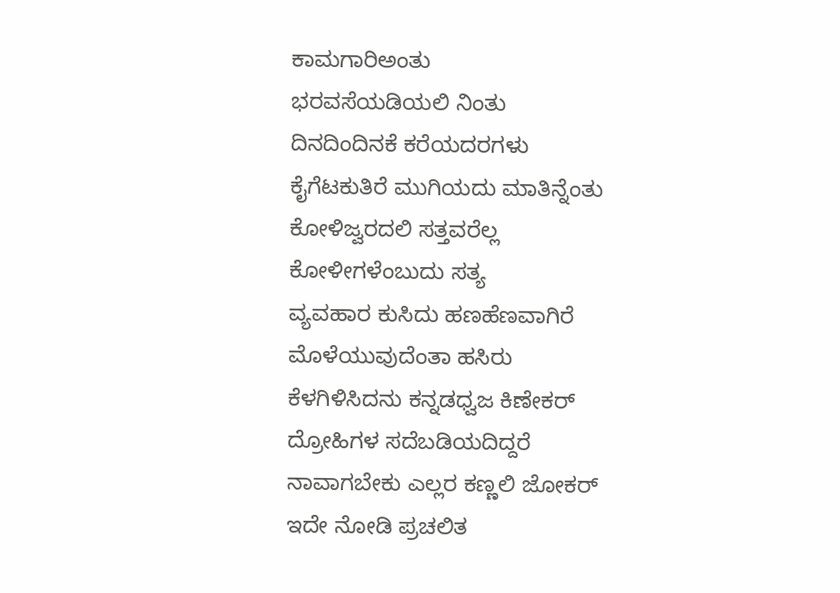ಕಾಮಗಾರಿಅಂತು
ಭರವಸೆಯಡಿಯಲಿ ನಿಂತು
ದಿನದಿಂದಿನಕೆ ಕರೆಯದರಗಳು
ಕೈಗೆಟಕುತಿರೆ ಮುಗಿಯದು ಮಾತಿನ್ನೆಂತು
ಕೋಳಿಜ್ವರದಲಿ ಸತ್ತವರೆಲ್ಲ
ಕೋಳೀಗಳೆಂಬುದು ಸತ್ಯ
ವ್ಯವಹಾರ ಕುಸಿದು ಹಣಹೆಣವಾಗಿರೆ
ಮೊಳೆಯುವುದೆಂತಾ ಹಸಿರು
ಕೆಳಗಿಳಿಸಿದನು ಕನ್ನಡಧ್ವಜ ಕಿಣೇಕರ್
ದ್ರೋಹಿಗಳ ಸದೆಬಡಿಯದಿದ್ದರೆ
ನಾವಾಗಬೇಕು ಎಲ್ಲರ ಕಣ್ಣಲಿ ಜೋಕರ್
ಇದೇ ನೋಡಿ ಪ್ರಚಲಿತ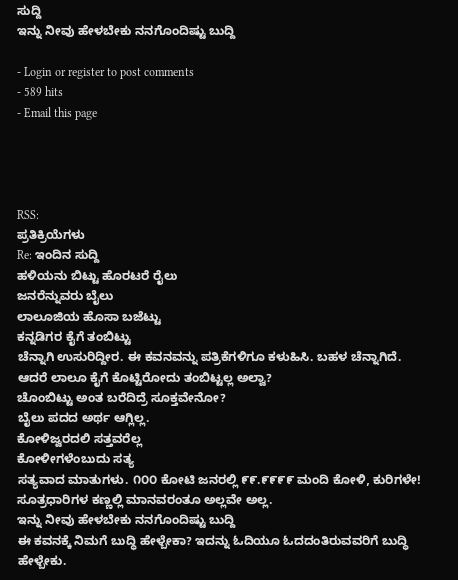ಸುದ್ದಿ
ಇನ್ನು ನೀವು ಹೇಳಬೇಕು ನನಗೊಂದಿಷ್ಟು ಬುದ್ದಿ

- Login or register to post comments
- 589 hits
- Email this page




RSS:
ಪ್ರತಿಕ್ರಿಯೆಗಳು
Re: ಇಂದಿನ ಸುದ್ದಿ
ಹಳಿಯನು ಬಿಟ್ಟು ಹೊರಟರೆ ರೈಲು
ಜನರೆನ್ನುವರು ಬೈಲು
ಲಾಲೂಜಿಯ ಹೊಸಾ ಬಜೆಟ್ಟು
ಕನ್ನಡಿಗರ ಕೈಗೆ ತಂಬಿಟ್ಟು
ಚೆನ್ನಾಗಿ ಉಸುರಿದ್ದೀರ. ಈ ಕವನವನ್ನು ಪತ್ರಿಕೆಗಳಿಗೂ ಕಳುಹಿಸಿ. ಬಹಳ ಚೆನ್ನಾಗಿದೆ. ಆದರೆ ಲಾಲೂ ಕೈಗೆ ಕೊಟ್ಟಿರೋದು ತಂಬಿಟ್ಟಲ್ಲ ಅಲ್ವಾ?
ಚೊಂಬಿಟ್ಟು ಅಂತ ಬರೆದಿದ್ರೆ ಸೂಕ್ತವೇನೋ?
ಬೈಲು ಪದದ ಅರ್ಥ ಆಗ್ಲಿಲ್ಲ.
ಕೋಳಿಜ್ವರದಲಿ ಸತ್ತವರೆಲ್ಲ
ಕೋಳೀಗಳೆಂಬುದು ಸತ್ಯ
ಸತ್ಯವಾದ ಮಾತುಗಳು. ೧೦೦ ಕೋಟಿ ಜನರಲ್ಲಿ ೯೯.೯೯೯೯ ಮಂದಿ ಕೋಳಿ, ಕುರಿಗಳೇ! ಸೂತ್ರಧಾರಿಗಳ ಕಣ್ಣಲ್ಲಿ ಮಾನವರಂತೂ ಅಲ್ಲವೇ ಅಲ್ಲ.
ಇನ್ನು ನೀವು ಹೇಳಬೇಕು ನನಗೊಂದಿಷ್ಟು ಬುದ್ದಿ
ಈ ಕವನಕ್ಕೆ ನಿಮಗೆ ಬುದ್ಧಿ ಹೇಳ್ಬೇಕಾ? ಇದನ್ನು ಓದಿಯೂ ಓದದಂತಿರುವವರಿಗೆ ಬುದ್ಧಿ ಹೇಳ್ಬೇಕು.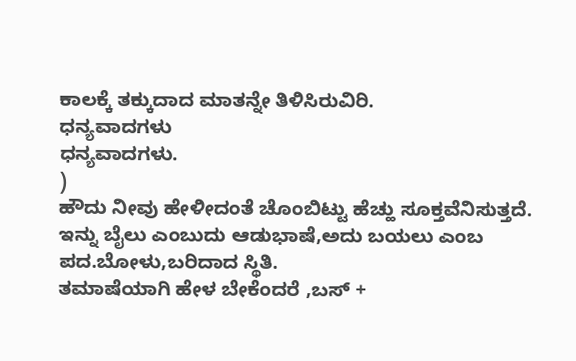ಕಾಲಕ್ಕೆ ತಕ್ಕುದಾದ ಮಾತನ್ನೇ ತಿಳಿಸಿರುವಿರಿ.
ಧನ್ಯವಾದಗಳು
ಧನ್ಯವಾದಗಳು.
)
ಹೌದು ನೀವು ಹೇಳೀದಂತೆ ಚೊಂಬಿಟ್ಟು ಹೆಚ್ಹು ಸೂಕ್ತವೆನಿಸುತ್ತದೆ.
ಇನ್ನು ಬೈಲು ಎಂಬುದು ಆಡುಭಾಷೆ,ಅದು ಬಯಲು ಎಂಬ ಪದ.ಬೋಳು,ಬರಿದಾದ ಸ್ಥಿತಿ.
ತಮಾಷೆಯಾಗಿ ಹೇಳ ಬೇಕೆಂದರೆ ,ಬಸ್ +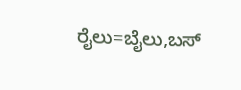ರೈಲು=ಬೈಲು,ಬಸ್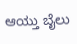ಆಯ್ತು ಬೈಲು